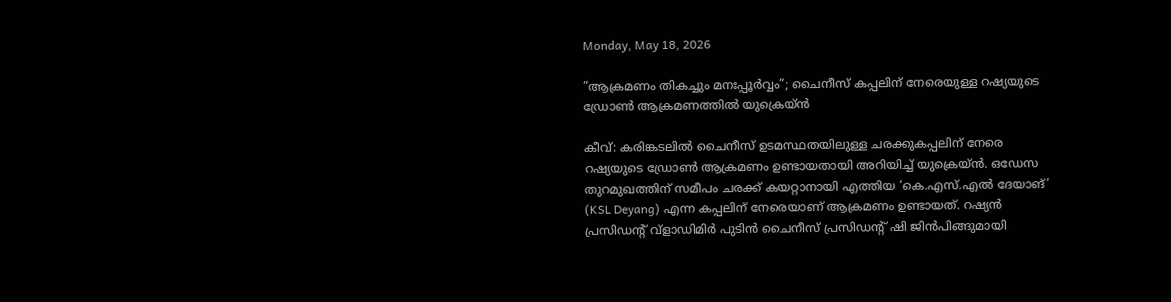Monday, May 18, 2026

”ആക്രമണം തികച്ചും മനഃപ്പൂർവ്വം”; ചൈനീസ് കപ്പലിന് നേരെയുള്ള റഷ്യയുടെ ഡ്രോൺ ആക്രമണത്തിൽ യുക്രെയ്ൻ

കീവ്: കരിങ്കടലിൽ ചൈനീസ് ഉടമസ്ഥതയിലുള്ള ചരക്കുകപ്പലിന് നേരെ റഷ്യയുടെ ഡ്രോൺ ആക്രമണം ഉണ്ടായതായി അറിയിച്ച് യുക്രെയ്ൻ. ഒഡേസ തുറമുഖത്തിന് സമീപം ചരക്ക് കയറ്റാനായി എത്തിയ ‘കെ.എസ്.എൽ ദേയാങ്’ (KSL Deyang) എന്ന കപ്പലിന് നേരെയാണ് ആക്രമണം ഉണ്ടായത്. റഷ്യൻ പ്രസിഡന്റ് വ്ളാഡിമിർ പുടിൻ ചൈനീസ് പ്രസിഡന്റ് ഷി ജിൻപിങ്ങുമായി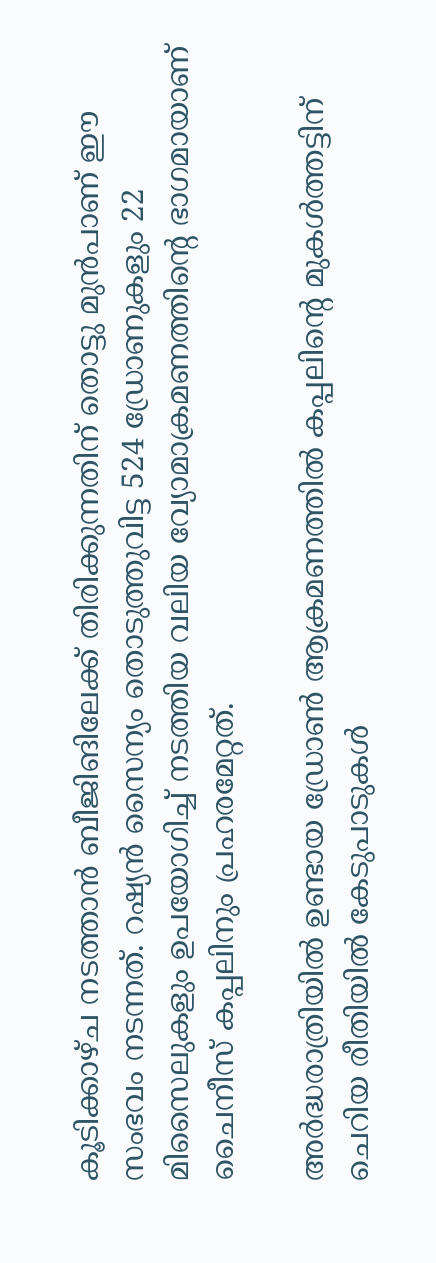കൂടിക്കാഴ്ച നടത്താൻ ബീജിങിലേക്ക് തിരിക്കുന്നതിന് തൊട്ടു മുൻപാണ് ഈ സംഭവം നടന്നത്. റഷ്യൻ സൈന്യം തൊടുത്തുവിട്ട 524 ഡ്രോണുകളും 22 മിസൈലുകളും ഉപയോഗിച്ച് നടത്തിയ വലിയ വ്യോമാക്രമണത്തിന്റെ ഭാഗമായാണ് ചൈനീസ് കപ്പലിനും പ്രഹരമേറ്റത്.

അർദ്ധരാത്രിയിൽ ഉണ്ടായ ഡ്രോൺ ആക്രമണത്തിൽ കപ്പലിന്റെ മുകൾത്തട്ടിന് ചെറിയ രീതിയിൽ കേടുപാടുകൾ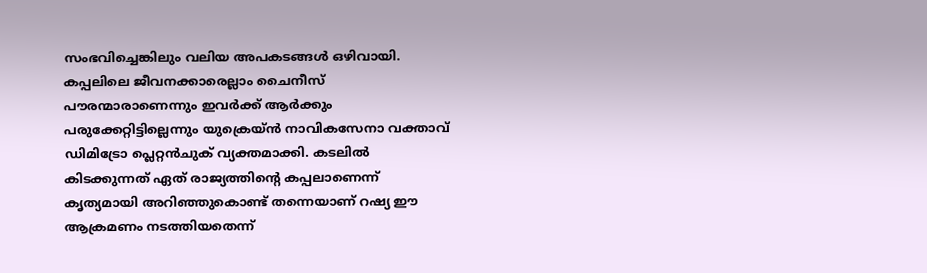സംഭവിച്ചെങ്കിലും വലിയ അപകടങ്ങൾ ഒഴിവായി. കപ്പലിലെ ജീവനക്കാരെല്ലാം ചൈനീസ് പൗരന്മാരാണെന്നും ഇവർക്ക് ആർക്കും പരുക്കേറ്റിട്ടില്ലെന്നും യുക്രെയ്ൻ നാവികസേനാ വക്താവ് ഡിമിട്രോ പ്ലെറ്റൻചുക് വ്യക്തമാക്കി. കടലിൽ കിടക്കുന്നത് ഏത് രാജ്യത്തിന്റെ കപ്പലാണെന്ന് കൃത്യമായി അറിഞ്ഞുകൊണ്ട് തന്നെയാണ് റഷ്യ ഈ ആക്രമണം നടത്തിയതെന്ന്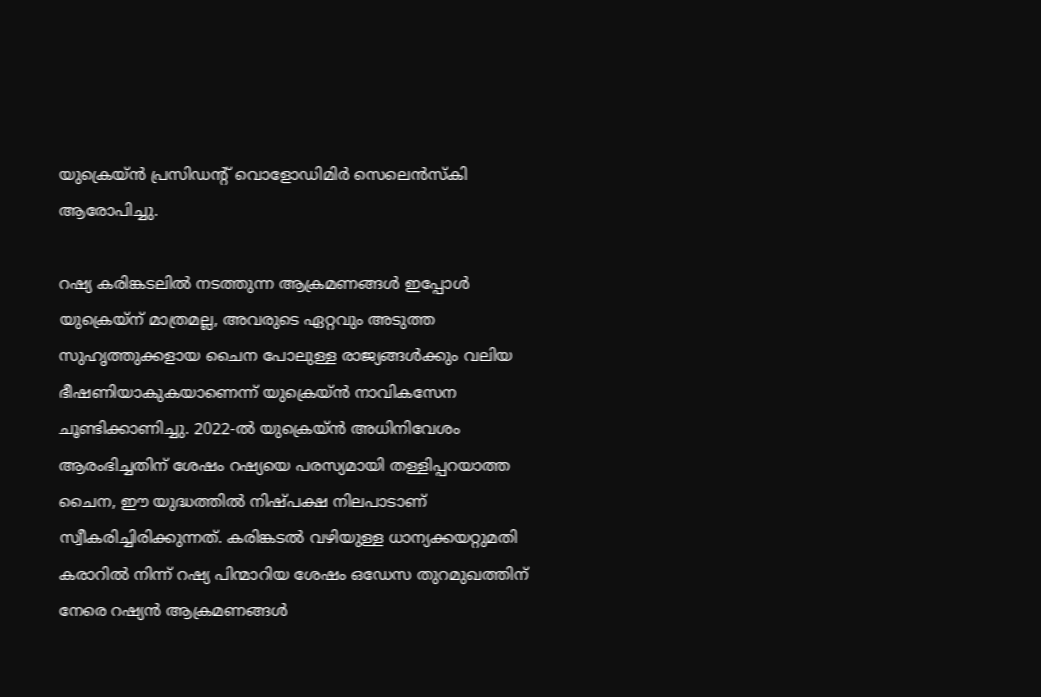യുക്രെയ്ൻ പ്രസിഡന്റ് വൊളോഡിമിർ സെലെൻസ്കി ആരോപിച്ചു.

റഷ്യ കരിങ്കടലിൽ നടത്തുന്ന ആക്രമണങ്ങൾ ഇപ്പോൾ യുക്രെയ്ന് മാത്രമല്ല, അവരുടെ ഏറ്റവും അടുത്ത സുഹൃത്തുക്കളായ ചൈന പോലുള്ള രാജ്യങ്ങൾക്കും വലിയ ഭീഷണിയാകുകയാണെന്ന് യുക്രെയ്ൻ നാവികസേന ചൂണ്ടിക്കാണിച്ചു. 2022-ൽ യുക്രെയ്ൻ അധിനിവേശം ആരംഭിച്ചതിന് ശേഷം റഷ്യയെ പരസ്യമായി തള്ളിപ്പറയാത്ത ചൈന, ഈ യുദ്ധത്തിൽ നിഷ്പക്ഷ നിലപാടാണ് സ്വീകരിച്ചിരിക്കുന്നത്. കരിങ്കടൽ വഴിയുള്ള ധാന്യക്കയറ്റുമതി കരാറിൽ നിന്ന് റഷ്യ പിന്മാറിയ ശേഷം ഒഡേസ തുറമുഖത്തിന് നേരെ റഷ്യൻ ആക്രമണങ്ങൾ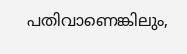പതിവാണെങ്കിലും,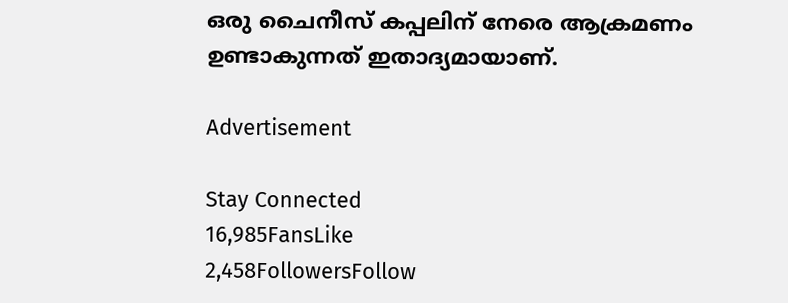ഒരു ചൈനീസ് കപ്പലിന് നേരെ ആക്രമണം ഉണ്ടാകുന്നത് ഇതാദ്യമായാണ്.

Advertisement

Stay Connected
16,985FansLike
2,458FollowersFollow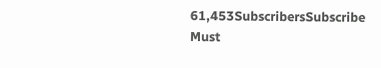61,453SubscribersSubscribe
Must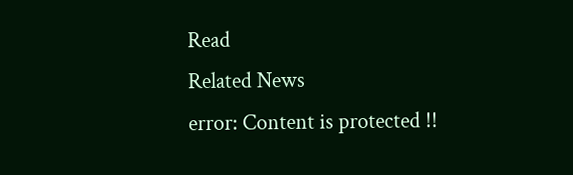Read
Related News
error: Content is protected !!